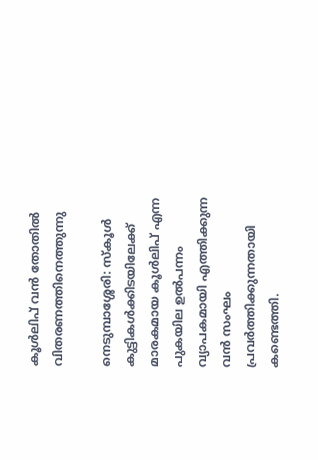കൂൾലിപ് വൻ തോതിൽ വിതരണത്തിനെത്തുന്നു

നെടുമ്പാശ്ശേരി: സ്കൂൾ കുട്ടികൾക്കിടയിലേക്ക് മാരകമായ കൂൾലിപ് എന്ന പുകയില ഉൽപന്നം വ്യാപകമായി എത്തിക്കുന്ന വൻ സംഘം പ്രവർത്തിക്കുന്നതായി കണ്ടെത്തി.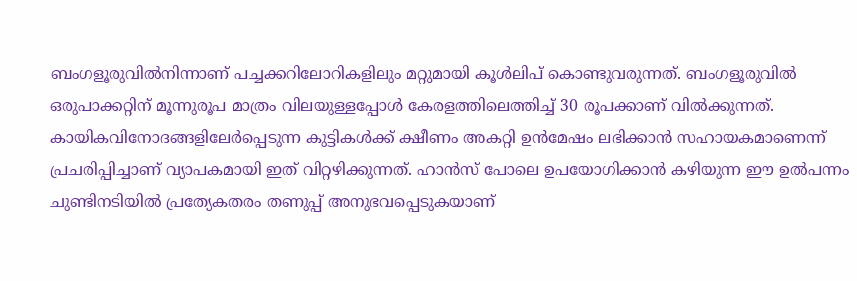ബംഗളൂരുവിൽനിന്നാണ് പച്ചക്കറിലോറികളിലും മറ്റുമായി കൂൾലിപ് കൊണ്ടുവരുന്നത്. ബംഗളൂരുവിൽ ഒരുപാക്കറ്റിന് മൂന്നുരൂപ മാത്രം വിലയുള്ളപ്പോൾ കേരളത്തിലെത്തിച്ച് 30 രൂപക്കാണ് വിൽക്കുന്നത്. കായികവിനോദങ്ങളിലേർപ്പെടുന്ന കുട്ടികൾക്ക് ക്ഷീണം അകറ്റി ഉൻമേഷം ലഭിക്കാൻ സഹായകമാണെന്ന് പ്രചരിപ്പിച്ചാണ് വ്യാപകമായി ഇത് വിറ്റഴിക്കുന്നത്. ഹാൻസ് പോലെ ഉപയോഗിക്കാൻ കഴിയുന്ന ഈ ഉൽപന്നം ചുണ്ടിനടിയിൽ പ്രത്യേകതരം തണുപ്പ് അനുഭവപ്പെടുകയാണ്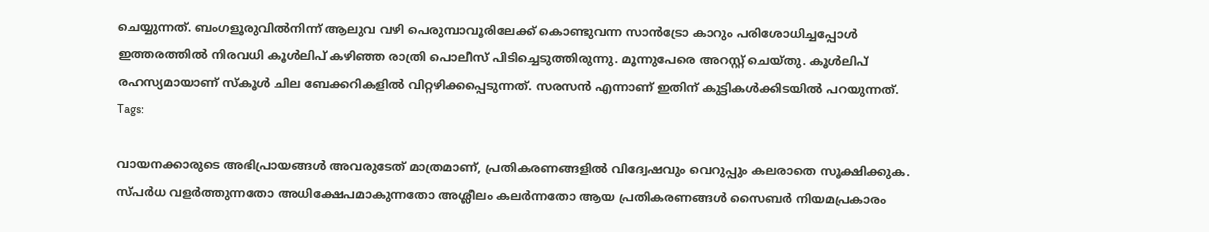ചെയ്യുന്നത്. ബംഗളൂരുവിൽനിന്ന് ആലുവ വഴി പെരുമ്പാവൂരിലേക്ക് കൊണ്ടുവന്ന സാൻട്രോ കാറും പരിശോധിച്ചപ്പോൾ ഇത്തരത്തിൽ നിരവധി കൂൾലിപ് കഴിഞ്ഞ രാത്രി പൊലീസ് പിടിച്ചെടുത്തിരുന്നു. മൂന്നുപേരെ അറസ്റ്റ് ചെയ്തു. കൂൾലിപ് രഹസ്യമായാണ് സ്കൂൾ ചില ബേക്കറികളിൽ വിറ്റഴിക്കപ്പെടുന്നത്. സരസൻ എന്നാണ് ഇതിന് കുട്ടികൾക്കിടയിൽ പറയുന്നത്.
Tags:

വായനക്കാരുടെ അഭിപ്രായങ്ങള്‍ അവരുടേത് മാത്രമാണ്, പ്രതികരണങ്ങളിൽ വിദ്വേഷവും വെറുപ്പും കലരാതെ സൂക്ഷിക്കുക. സ്പർധ വളർത്തുന്നതോ അധിക്ഷേപമാകുന്നതോ അശ്ലീലം കലർന്നതോ ആയ പ്രതികരണങ്ങൾ സൈബർ നിയമപ്രകാരം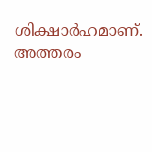ശിക്ഷാർഹമാണ്. അത്തരം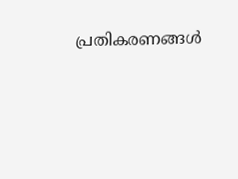പ്രതികരണങ്ങൾ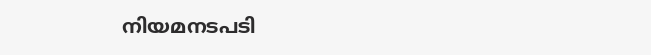നിയമനടപടി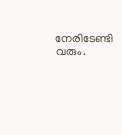നേരിടേണ്ടി വരും.